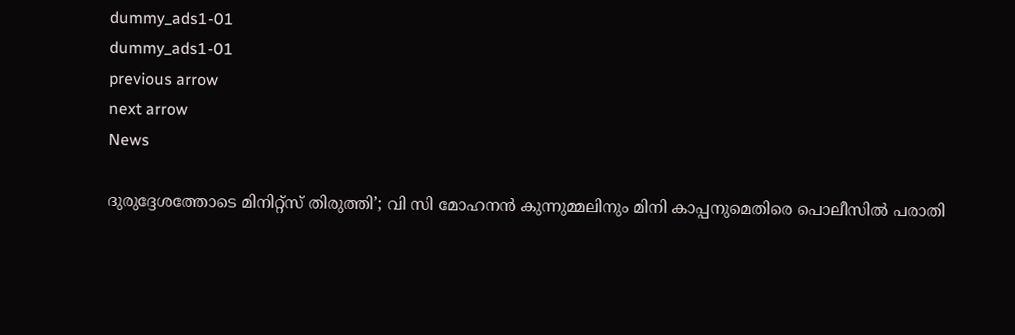dummy_ads1-01
dummy_ads1-01
previous arrow
next arrow
News

ദുരുദ്ദേശത്തോടെ മിനിറ്റ്‌സ് തിരുത്തി’; വി സി മോഹനൻ കുന്നുമ്മലിനും മിനി കാപ്പനുമെതിരെ പൊലീസിൽ പരാതി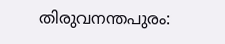തിരുവനന്തപുരം: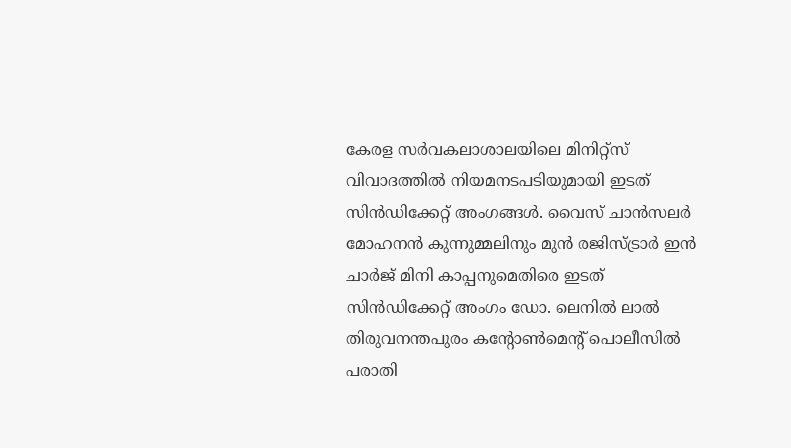കേരള സര്‍വകലാശാലയിലെ മിനിറ്റ്‌സ് വിവാദത്തില്‍ നിയമനടപടിയുമായി ഇടത് സിന്‍ഡിക്കേറ്റ് അംഗങ്ങള്‍. വൈസ് ചാന്‍സലര്‍ മോഹനന്‍ കുന്നുമ്മലിനും മുന്‍ രജിസ്ട്രാര്‍ ഇന്‍ ചാര്‍ജ് മിനി കാപ്പനുമെതിരെ ഇടത് സിന്‍ഡിക്കേറ്റ് അംഗം ഡോ. ലെനില്‍ ലാല്‍ തിരുവനന്തപുരം കന്റോണ്‍മെന്റ് പൊലീസില്‍ പരാതി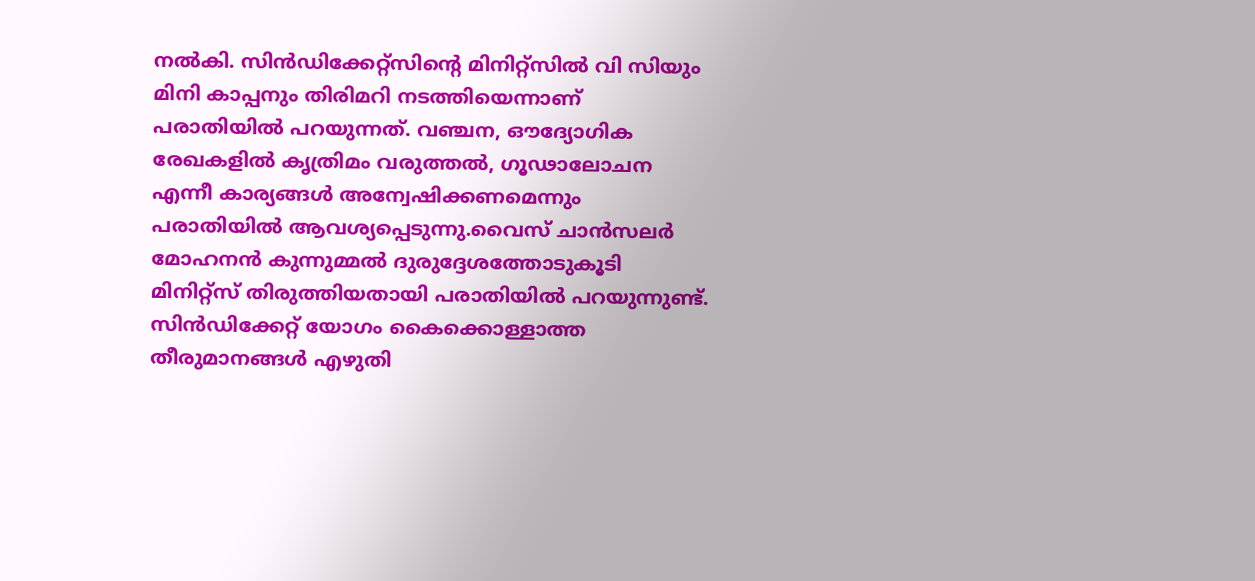നല്‍കി. സിന്‍ഡിക്കേറ്റ്‌സിന്റെ മിനിറ്റ്‌സില്‍ വി സിയും മിനി കാപ്പനും തിരിമറി നടത്തിയെന്നാണ് പരാതിയില്‍ പറയുന്നത്. വഞ്ചന, ഔദ്യോഗിക രേഖകളില്‍ കൃത്രിമം വരുത്തല്‍, ഗൂഢാലോചന എന്നീ കാര്യങ്ങള്‍ അന്വേഷിക്കണമെന്നും പരാതിയില്‍ ആവശ്യപ്പെടുന്നു.വൈസ് ചാന്‍സലര്‍ മോഹനന്‍ കുന്നുമ്മല്‍ ദുരുദ്ദേശത്തോടുകൂടി മിനിറ്റ്‌സ് തിരുത്തിയതായി പരാതിയില്‍ പറയുന്നുണ്ട്. സിൻഡിക്കേറ്റ് യോഗം കൈക്കൊള്ളാത്ത തീരുമാനങ്ങള്‍ എഴുതി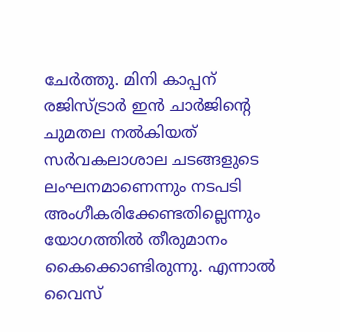ചേര്‍ത്തു. മിനി കാപ്പന് രജിസ്ട്രാര്‍ ഇന്‍ ചാര്‍ജിന്റെ ചുമതല നല്‍കിയത് സര്‍വകലാശാല ചടങ്ങളുടെ ലംഘനമാണെന്നും നടപടി അംഗീകരിക്കേണ്ടതില്ലെന്നും യോഗത്തില്‍ തീരുമാനം കൈക്കൊണ്ടിരുന്നു. എന്നാല്‍ വൈസ്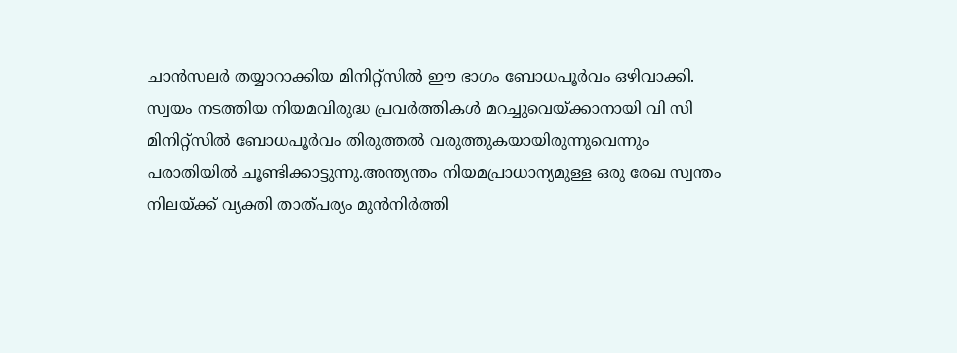ചാന്‍സലര്‍ തയ്യാറാക്കിയ മിനിറ്റ്‌സില്‍ ഈ ഭാഗം ബോധപൂര്‍വം ഒഴിവാക്കി. സ്വയം നടത്തിയ നിയമവിരുദ്ധ പ്രവര്‍ത്തികള്‍ മറച്ചുവെയ്ക്കാനായി വി സി മിനിറ്റ്‌സില്‍ ബോധപൂര്‍വം തിരുത്തല്‍ വരുത്തുകയായിരുന്നുവെന്നും പരാതിയില്‍ ചൂണ്ടിക്കാട്ടുന്നു.അന്ത്യന്തം നിയമപ്രാധാന്യമുള്ള ഒരു രേഖ സ്വന്തം നിലയ്ക്ക് വ്യക്തി താത്പര്യം മുന്‍നിര്‍ത്തി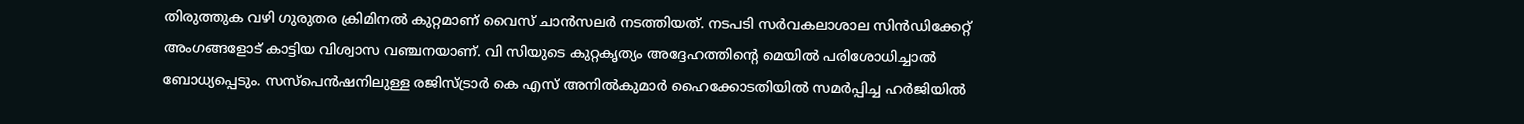തിരുത്തുക വഴി ഗുരുതര ക്രിമിനല്‍ കുറ്റമാണ് വൈസ് ചാന്‍സലര്‍ നടത്തിയത്. നടപടി സര്‍വകലാശാല സിന്‍ഡിക്കേറ്റ് അംഗങ്ങളോട് കാട്ടിയ വിശ്വാസ വഞ്ചനയാണ്. വി സിയുടെ കുറ്റകൃത്യം അദ്ദേഹത്തിന്റെ മെയില്‍ പരിശോധിച്ചാല്‍ ബോധ്യപ്പെടും. സസ്‌പെന്‍ഷനിലുള്ള രജിസ്ട്രാര്‍ കെ എസ് അനില്‍കുമാര്‍ ഹൈക്കോടതിയില്‍ സമര്‍പ്പിച്ച ഹര്‍ജിയില്‍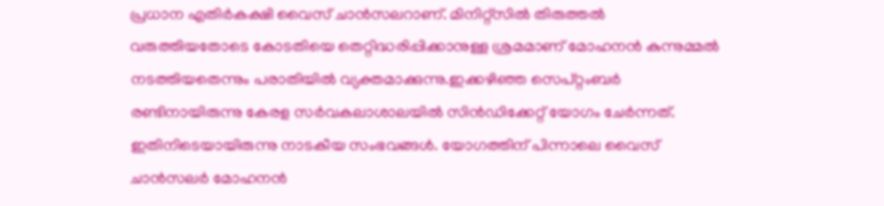പ്രധാന എതിര്‍കക്ഷി വൈസ് ചാന്‍സലറാണ്. മിനിറ്റ്‌സില്‍ തിരുത്തല്‍ വരുത്തിയതോടെ കോടതിയെ തെറ്റിദ്ധരിപ്പിക്കാനുള്ള ശ്രമമാണ് മോഹനന്‍ കുന്നുമ്മല്‍ നടത്തിയതെന്നും പരാതിയില്‍ വ്യക്തമാക്കുന്നു.ഇക്കഴിഞ്ഞ സെപ്റ്റംബര്‍ രണ്ടിനായിരുന്നു കേരള സര്‍വകലാശാലയില്‍ സിന്‍ഡിക്കേറ്റ് യോഗം ചേര്‍ന്നത്. ഇതിനിടെയായിരുന്നു നാടകീയ സംഭവങ്ങള്‍. യോഗത്തിന് പിന്നാലെ വൈസ് ചാന്‍സലര്‍ മോഹനന്‍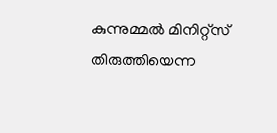കുന്നുമ്മല്‍ മിനിറ്റ്‌സ് തിരുത്തിയെന്ന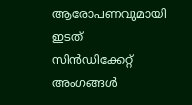ആരോപണവുമായി ഇടത് സിന്‍ഡിക്കേറ്റ് അംഗങ്ങള്‍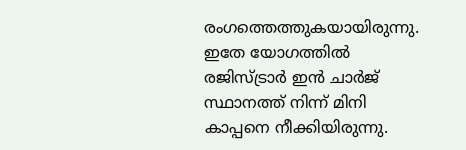രംഗത്തെത്തുകയായിരുന്നു. ഇതേ യോഗത്തില്‍ രജിസ്ട്രാര്‍ ഇന്‍ ചാര്‍ജ് സ്ഥാനത്ത് നിന്ന് മിനി കാപ്പനെ നീക്കിയിരുന്നു.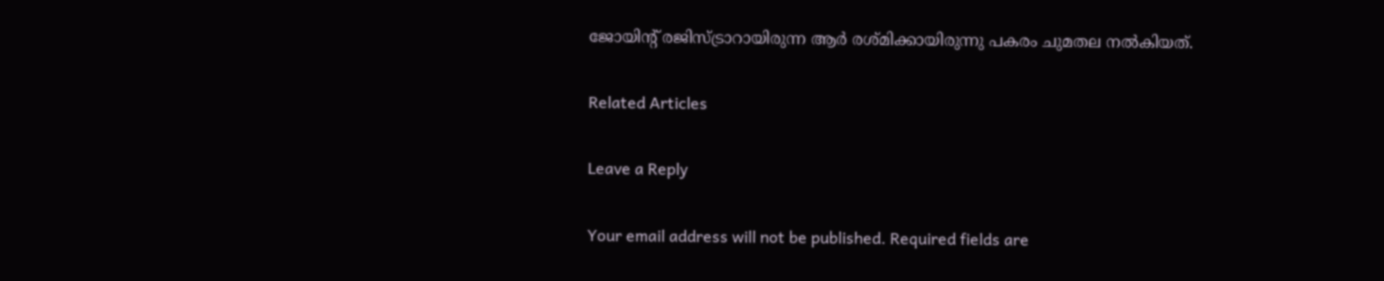ജോയിന്റ് രജിസ്ട്രാറായിരുന്ന ആര്‍ രശ്മിക്കായിരുന്നു പകരം ചുമതല നല്‍കിയത്.

Related Articles

Leave a Reply

Your email address will not be published. Required fields are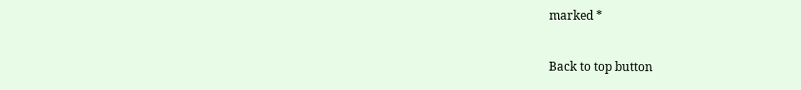marked *

Back to top button